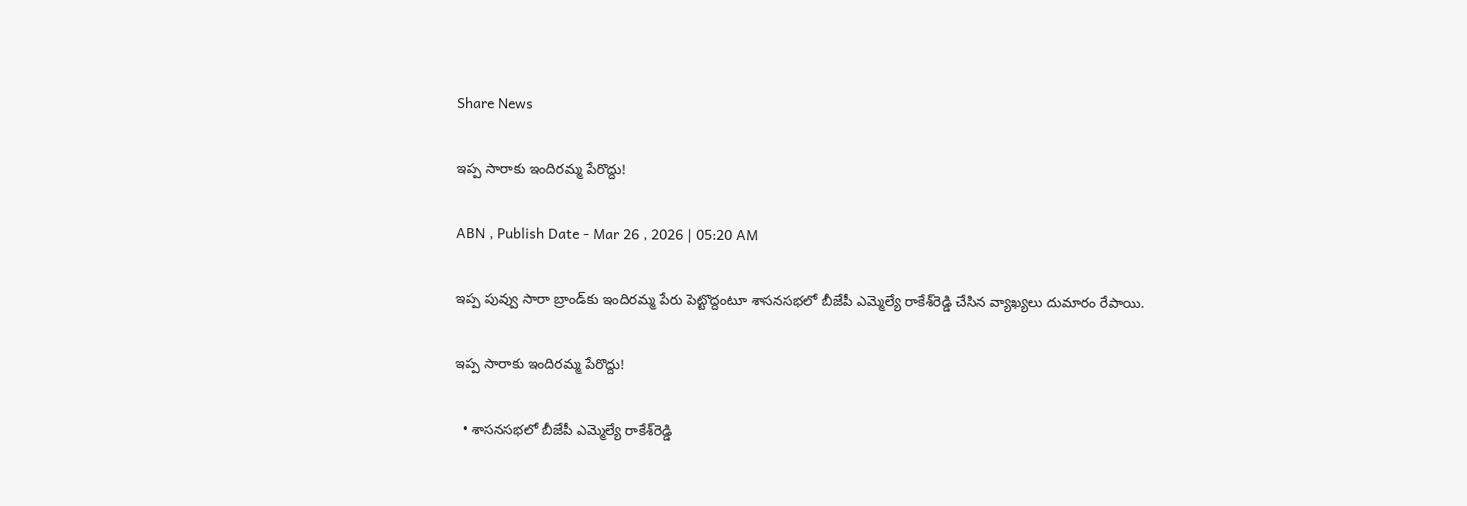Share News

ఇప్ప సారాకు ఇందిరమ్మ పేరొద్దు!

ABN , Publish Date - Mar 26 , 2026 | 05:20 AM

ఇప్ప పువ్వు సారా బ్రాండ్‌కు ఇందిరమ్మ పేరు పెట్టొద్దంటూ శాసనసభలో బీజేపీ ఎమ్మెల్యే రాకేశ్‌రెడ్డి చేసిన వ్యాఖ్యలు దుమారం రేపాయి.

ఇప్ప సారాకు ఇందిరమ్మ పేరొద్దు!

  • శాసనసభలో బీజేపీ ఎమ్మెల్యే రాకేశ్‌రెడ్డి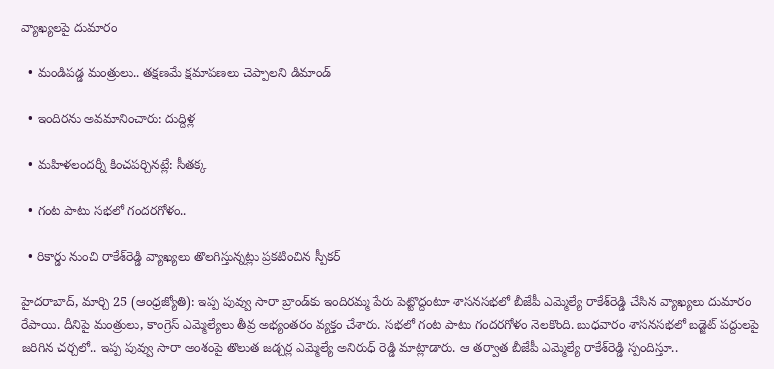వ్యాఖ్యలపై దుమారం

  • మండిపడ్డ మంత్రులు.. తక్షణమే క్షమాపణలు చెప్పాలని డిమాండ్‌

  • ఇందిరను అవమానించారు: దుద్దిళ్ల

  • మహిళలందర్నీ కించపర్చినట్లే: సీతక్క

  • గంట పాటు సభలో గందరగోళం..

  • రికార్డు నుంచి రాకేశ్‌రెడ్డి వ్యాఖ్యలు తొలగిస్తున్నట్లు ప్రకటించిన స్పీకర్‌

హైదరాబాద్‌, మార్చి 25 (ఆంధ్రజ్యోతి): ఇప్ప పువ్వు సారా బ్రాండ్‌కు ఇందిరమ్మ పేరు పెట్టొద్దంటూ శాసనసభలో బీజేపీ ఎమ్మెల్యే రాకేశ్‌రెడ్డి చేసిన వ్యాఖ్యలు దుమారం రేపాయి. దీనిపై మంత్రులు, కాంగ్రెస్‌ ఎమ్మెల్యేలు తీవ్ర అభ్యంతరం వ్యక్తం చేశారు. సభలో గంట పాటు గందరగోళం నెలకొంది. బుధవారం శాసనసభలో బడ్జెట్‌ పద్దులపై జరిగిన చర్చలో.. ఇప్ప పువ్వు సారా అంశంపై తొలుత జడ్చర్ల ఎమ్మెల్యే అనిరుధ్‌ రెడ్డి మాట్లాడారు. ఆ తర్వాత బీజేపీ ఎమ్మెల్యే రాకేశ్‌రెడ్డి స్పందిస్తూ..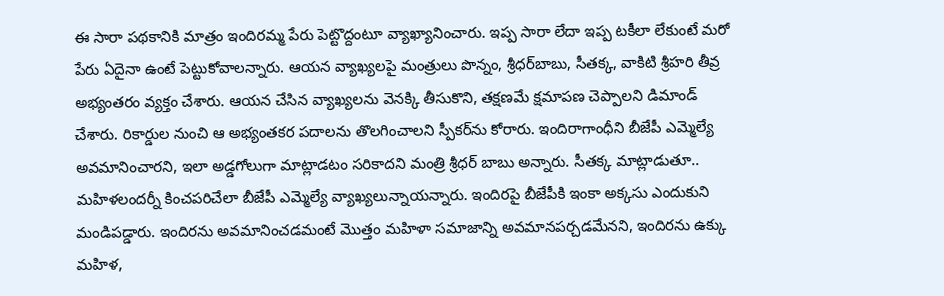ఈ సారా పథకానికి మాత్రం ఇందిరమ్మ పేరు పెట్టొద్దంటూ వ్యాఖ్యానించారు. ఇప్ప సారా లేదా ఇప్ప టకీలా లేకుంటే మరో పేరు ఏదైనా ఉంటే పెట్టుకోవాలన్నారు. ఆయన వ్యాఖ్యలపై మంత్రులు పొన్నం, శ్రీధర్‌బాబు, సీతక్క, వాకిటి శ్రీహరి తీవ్ర అభ్యంతరం వ్యక్తం చేశారు. ఆయన చేసిన వ్యాఖ్యలను వెనక్కి తీసుకొని, తక్షణమే క్షమాపణ చెప్పాలని డిమాండ్‌ చేశారు. రికార్డుల నుంచి ఆ అభ్యంతకర పదాలను తొలగించాలని స్పీకర్‌ను కోరారు. ఇందిరాగాంధీని బీజేపీ ఎమ్మెల్యే అవమానించారని, ఇలా అడ్డగోలుగా మాట్లాడటం సరికాదని మంత్రి శ్రీధర్‌ బాబు అన్నారు. సీతక్క మాట్లాడుతూ.. మహిళలందర్నీ కించపరిచేలా బీజేపీ ఎమ్మెల్యే వ్యాఖ్యలున్నాయన్నారు. ఇందిరపై బీజేపీకి ఇంకా అక్కసు ఎందుకుని మండిపడ్డారు. ఇందిరను అవమానించడమంటే మొత్తం మహిళా సమాజాన్ని అవమానపర్చడమేనని, ఇందిరను ఉక్కు మహిళ,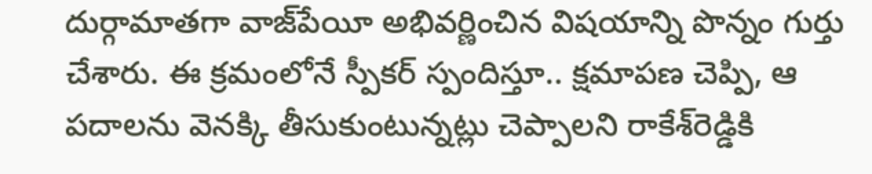దుర్గామాతగా వాజ్‌పేయీ అభివర్ణించిన విషయాన్ని పొన్నం గుర్తు చేశారు. ఈ క్రమంలోనే స్పీకర్‌ స్పందిస్తూ.. క్షమాపణ చెప్పి, ఆ పదాలను వెనక్కి తీసుకుంటున్నట్లు చెప్పాలని రాకేశ్‌రెడ్డికి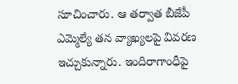సూచించారు. ఆ తర్వాత బీజేపీ ఎమ్మెల్యే తన వ్యాఖ్యలపై వివరణ ఇచ్చుకున్నారు. ఇందిరాగాంధీపై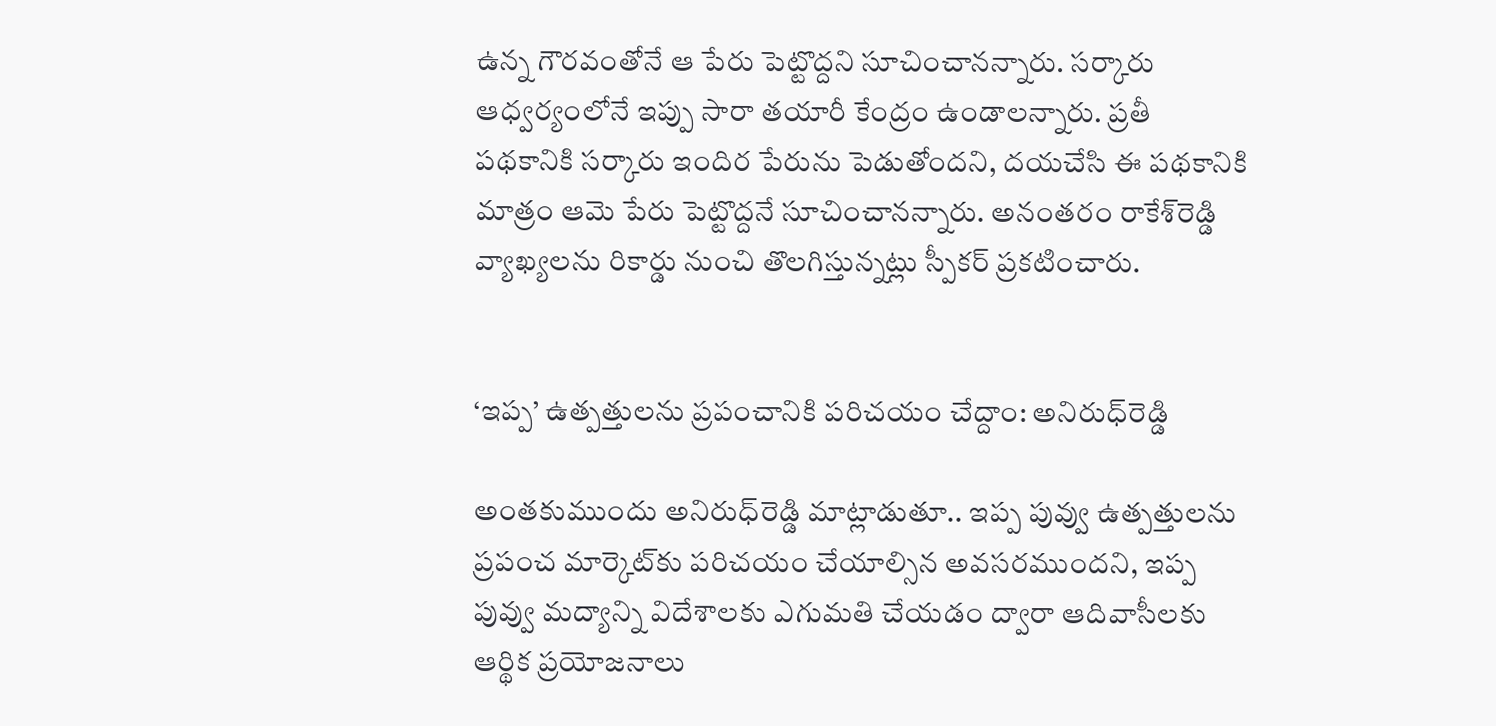ఉన్న గౌరవంతోనే ఆ పేరు పెట్టొద్దని సూచించానన్నారు. సర్కారు ఆధ్వర్యంలోనే ఇప్పు సారా తయారీ కేంద్రం ఉండాలన్నారు. ప్రతీ పథకానికి సర్కారు ఇందిర పేరును పెడుతోందని, దయచేసి ఈ పథకానికి మాత్రం ఆమె పేరు పెట్టొద్దనే సూచించానన్నారు. అనంతరం రాకేశ్‌రెడ్డి వ్యాఖ్యలను రికార్డు నుంచి తొలగిస్తున్నట్లు స్పీకర్‌ ప్రకటించారు.


‘ఇప్ప’ ఉత్పత్తులను ప్రపంచానికి పరిచయం చేద్దాం: అనిరుధ్‌రెడ్డి

అంతకుముందు అనిరుధ్‌రెడ్డి మాట్లాడుతూ.. ఇప్ప పువ్వు ఉత్పత్తులను ప్రపంచ మార్కెట్‌కు పరిచయం చేయాల్సిన అవసరముందని, ఇప్ప పువ్వు మద్యాన్ని విదేశాలకు ఎగుమతి చేయడం ద్వారా ఆదివాసీలకు ఆర్థిక ప్రయోజనాలు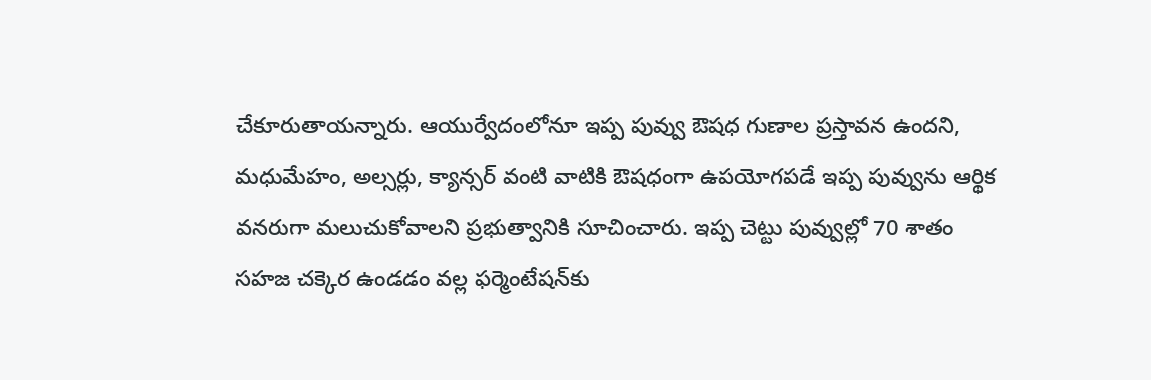చేకూరుతాయన్నారు. ఆయుర్వేదంలోనూ ఇప్ప పువ్వు ఔషధ గుణాల ప్రస్తావన ఉందని, మధుమేహం, అల్సర్లు, క్యాన్సర్‌ వంటి వాటికి ఔషధంగా ఉపయోగపడే ఇప్ప పువ్వును ఆర్థిక వనరుగా మలుచుకోవాలని ప్రభుత్వానికి సూచించారు. ఇప్ప చెట్టు పువ్వుల్లో 70 శాతం సహజ చక్కెర ఉండడం వల్ల ఫర్మెంటేషన్‌కు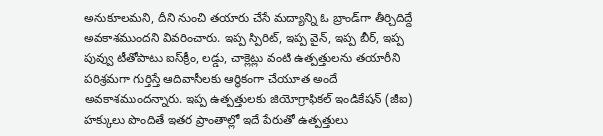అనుకూలమని, దీని నుంచి తయారు చేసే మద్యాన్ని ఓ బ్రాండ్‌గా తీర్చిదిద్దే అవకాశముందని వివరించారు. ఇప్ప స్పిరిట్‌, ఇప్ప వైన్‌, ఇప్ప బీర్‌, ఇప్ప పువ్వు టీతోపాటు ఐస్‌క్రీం, లడ్డు, చాక్లెట్లు వంటి ఉత్పత్తులను తయారీని పరిశ్రమగా గుర్తిస్తే ఆదివాసీలకు ఆర్థికంగా చేయూత అందే అవకాశముందన్నారు. ఇప్ప ఉత్పత్తులకు జియోగ్రాఫికల్‌ ఇండికేషన్‌ (జీఐ) హక్కులు పొందితే ఇతర ప్రాంతాల్లో ఇదే పేరుతో ఉత్పత్తులు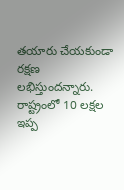తయారు చేయకుండా రక్షణ లభిస్తుందన్నారు. రాష్ట్రంలో 10 లక్షల ఇప్ప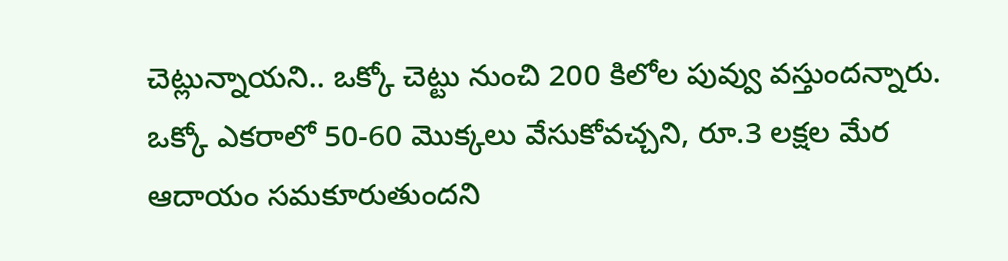చెట్లున్నాయని.. ఒక్కో చెట్టు నుంచి 200 కిలోల పువ్వు వస్తుందన్నారు. ఒక్కో ఎకరాలో 50-60 మొక్కలు వేసుకోవచ్చని, రూ.3 లక్షల మేర ఆదాయం సమకూరుతుందని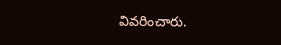వివరించారు.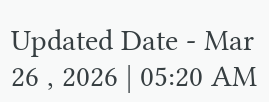Updated Date - Mar 26 , 2026 | 05:20 AM